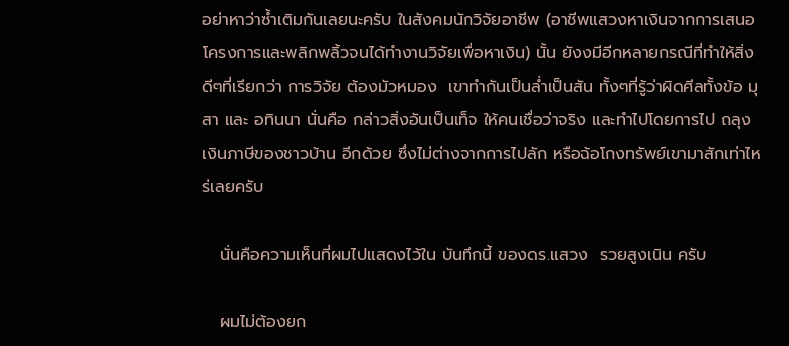อย่าหาว่าซ้ำเติมกันเลยนะครับ ในสังคมนักวิจัยอาชีพ (อาชีพแสวงหาเงินจากการเสนอโครงการและพลิกพลิ้วจนได้ทำงานวิจัยเพื่อหาเงิน) นั้น ยังงมีอีกหลายกรณีที่ทำให้สิ่งดีๆที่เรียกว่า การวิจัย ต้องมัวหมอง  เขาทำกันเป็นล่ำเป็นสัน ทั้งๆที่รู้ว่าผิดศีลทั้งข้อ มุสา และ อทินนา นั่นคือ กล่าวสิ่งอันเป็นเท็จ ให้คนเชื่อว่าจริง และทำไปโดยการไป ถลุงเงินภาษีของชาวบ้าน อีกด้วย ซึ่งไม่ต่างจากการไปลัก หรือฉ้อโกงทรัพย์เขามาสักเท่าไหร่เลยครับ

   นั่นคือความเห็นที่ผมไปแสดงไว้ใน บันทึกนี้ ของดร.แสวง  รวยสูงเนิน ครับ

   ผมไม่ต้องยก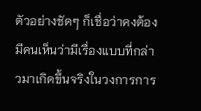ตัวอย่างชัดๆ ก็เชื่อว่าคงต้องมีคนเห็นว่ามีเรื่องแบบที่กล่าวมาเกิดขึ้นจริงในวงการการ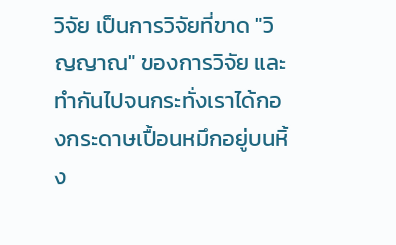วิจัย เป็นการวิจัยที่ขาด "วิญญาณ" ของการวิจัย และทำกันไปจนกระทั่งเราได้กองกระดาษเปื้อนหมึกอยู่บนหิ้ง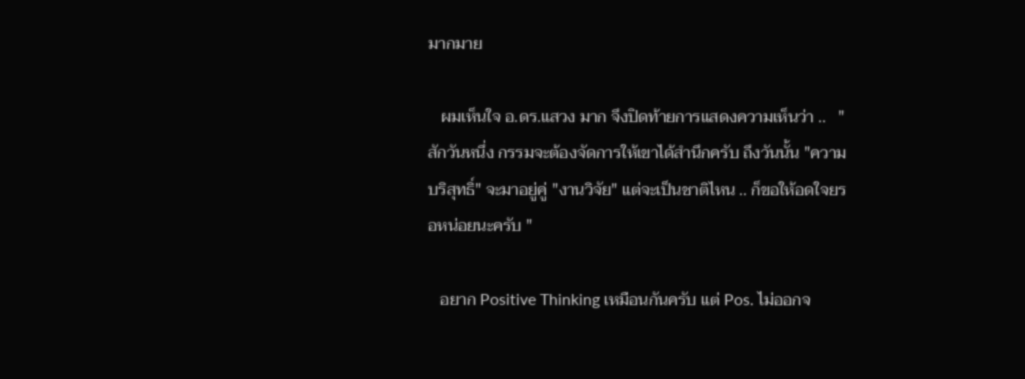มากมาย

   ผมเห็นใจ อ.ดร.แสวง มาก จึงปิดท้ายการแสดงความเห็นว่า ..   " สักวันหนึ่ง กรรมจะต้องจัดการให้เขาได้สำนึกครับ ถึงวันนั้น "ความบริสุทธิ์" จะมาอยู่คู่ "งานวิจัย" แต่จะเป็นชาติไหน .. ก็ขอให้อดใจยรอหน่อยนะครับ "

   อยาก Positive Thinking เหมือนกันครับ แต่ Pos. ไม่ออกจ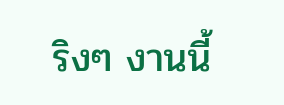ริงๆ งานนี้